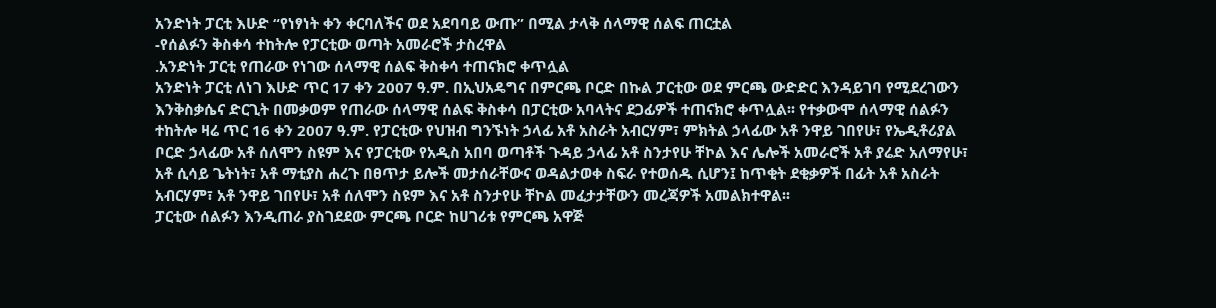አንድነት ፓርቲ እሁድ “የነፃነት ቀን ቀርባለችና ወደ አደባባይ ውጡ” በሚል ታላቅ ሰላማዊ ሰልፍ ጠርቷል
-የሰልፉን ቅስቀሳ ተከትሎ የፓርቲው ወጣት አመራሮች ታስረዋል
.አንድነት ፓርቲ የጠራው የነገው ሰላማዊ ሰልፍ ቅስቀሳ ተጠናክሮ ቀጥሏል
አንድነት ፓርቲ ለነገ እሁድ ጥር 17 ቀን 2007 ዓ.ም. በኢህአዴግና በምርጫ ቦርድ በኩል ፓርቲው ወደ ምርጫ ውድድር እንዳይገባ የሚደረገውን እንቅስቃሴና ድርጊት በመቃወም የጠራው ሰላማዊ ሰልፍ ቅስቀሳ በፓርቲው አባላትና ደጋፊዎች ተጠናክሮ ቀጥሏል፡፡ የተቃውሞ ሰላማዊ ሰልፉን ተከትሎ ዛሬ ጥር 16 ቀን 2007 ዓ.ም. የፓርቲው የህዝብ ግንኙነት ኃላፊ አቶ አስራት አብርሃም፣ ምክትል ኃላፊው አቶ ንዋይ ገበየሁ፣ የኤዲቶሪያል ቦርድ ኃላፊው አቶ ሰለሞን ስዩም እና የፓርቲው የአዲስ አበባ ወጣቶች ጉዳይ ኃላፊ አቶ ስንታየሁ ቸኮል እና ሌሎች አመራሮች አቶ ያሬድ አለማየሁ፣ አቶ ሲሳይ ጌትነት፣ አቶ ማቲያስ ሐረጉ በፀጥታ ይሎች መታሰራቸውና ወዳልታወቀ ስፍራ የተወሰዱ ሲሆን፤ ከጥቂት ደቂቃዎች በፊት አቶ አስራት አብርሃም፣ አቶ ንዋይ ገበየሁ፣ አቶ ሰለሞን ስዩም እና አቶ ስንታየሁ ቸኮል መፈታታቸውን መረጃዎች አመልክተዋል፡፡
ፓርቲው ሰልፉን እንዲጠራ ያስገደደው ምርጫ ቦርድ ከሀገሪቱ የምርጫ አዋጅ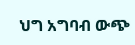ህግ አግባብ ውጭ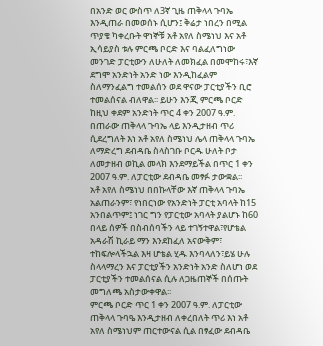በአንድ ወር ውስጥ ለ3ኛ ጊዜ ጠቅላላ ጉባኤ እንዲጠራ በመወሰኑ ሲሆን፤ ቅሬታ ነበረን በሚል ጥያቄ ካቀረቡት ዋነኞቹ አቶ አየለ ስሜነህ እና አቶ ኢሳይያስ ቱሉ ምርጫ ቦርድ እና ባልፈለግነው መንገድ ፓርቲውን ለሁለት ለመክፈል በመሞከሩ፣እኛ ደግሞ አንድነት አንድ ነው እንዲከፈልም ስለማንፈልግ ተመልሰን ወደ ዋናው ፓርቲያችን ቢሮ ተመልሰናል ብለዋል፡፡ ይሁን እንጂ ምርጫ ቦርድ ከዚህ ቀደም አንድነት ጥር 4 ቀን 2007 ዓ.ም. በጠራው ጠቅላላ ጉባኤ ላይ እንዲታዘብ ጥሪ ሲደረግለት እነ አቶ አየለ ስሜነህ ሌላ ጠቅላላ ጉባኤ ለማድረግ ደብዳቤ ስላስገቡ ቦርዱ ሁለት ቦታ ለመታዘብ ወኪል መላክ እንደማይችል በጥር 1 ቀን 2007 ዓ.ም. ለፓርቲው ደብዳቤ መፃፉ ታውቋል፡፡
አቶ አየለ ስሜነህ በበኩላቸው እኛ ጠቅላላ ጉባኤ አልጠራንም፣ የነበርነው የአንድነት ፓርቲ አባላት ከ15 አንበልጥም፤ ነገር ግን የፓርቲው አባላት ያልሆኑ ከ60 በላይ ሰዎች በስብሰባችን ላይ ተገኝተዋል፣የሆቴል አዳራሽ ኪራይ ማን እንደከፈለ አናውቅም፣ ተከፍሎላችኋል እዛ ሆቴል ሂዱ እንባላለን፣ይሄ ሁሉ ስላላማረን እና ፓርቲያችን አንድነት አንድ ስለሆነ ወደ ፓርቲያችን ተመልሰናል ሲሉ ለጋዜጠኞች በሰጡት መግለጫ አስታውቀዋል፡፡
ምርጫ ቦርድ ጥር 1 ቀን 2007 ዓ.ም. ለፓርቲው ጠቅላላ ጉባዔ እንዲታዘብ ለቀረበለት ጥሪ እነ አቶ አየለ ስሜነህም ጠርተውናል ሲል በፃፈው ደብዳቤ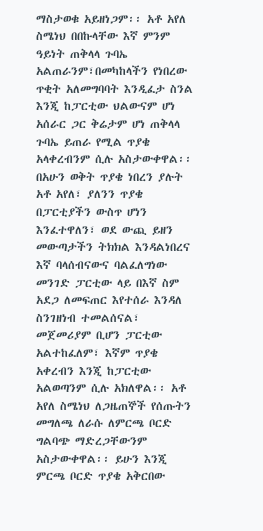ማስታወቁ አይዘነጋም፡፡ አቶ አየለ ስሜነህ በበኩላቸው እኛ ምንም ዓይነት ጠቅላላ ጉባኤ አልጠራንም፣በመካከላችን የነበረው ጥቂት አለመግባባት እንዲፈታ ስንል እንጂ ከፓርቲው ህልውናም ሆነ አሰራር ጋር ቅሬታም ሆነ ጠቅላላ ጉባኤ ይጠራ የሚል ጥያቄ አላቀረብንም ሲሉ አስታውቀዋል፡፡
በአሁን ወቅት ጥያቄ ነበረን ያሉት አቶ አየለ፣ ያለንን ጥያቄ በፓርቲያችን ውስጥ ሆነን እንፈተዋለን፣ ወደ ውጪ ይዘን መውጣታችን ትክክል እንዳልነበረና እኛ ባላሰብናውና ባልፈለግነው መንገድ ፓርቲው ላይ በእኛ ስም አደጋ ለመፍጠር እየተሰራ እንዳለ ስንገዘነብ ተመልሰናል፣ መጀመሪያም ቢሆን ፓርቲው አልተከፈለም፣ እኛም ጥያቄ አቀረብን እንጂ ከፓርቲው አልወጣንም ሲሉ አክለዋል፡፡ አቶ አየለ ስሜነህ ለጋዜጠኞች የሰጡትን መግለጫ ለራሱ ለምርጫ ቦርድ ግልባጭ ማድረጋቸውንም አስታውቀዋል፡፡ ይሁን እንጂ ምርጫ ቦርድ ጥያቄ አቅርበው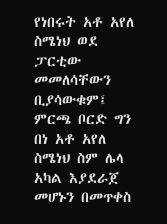የነበሩት አቶ አየለ ስሜነህ ወደ ፓርቲው መመለሳቸውን ቢያሳውቁም፤ ምርጫ ቦርድ ግን በነ አቶ አየለ ስሜነህ ስም ሌላ አካል እያደራጀ መሆኑን በመጥቀስ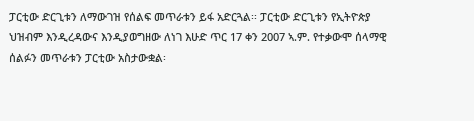ፓርቲው ድርጊቱን ለማውገዝ የሰልፍ መጥራቱን ይፋ አድርጓል፡፡ ፓርቲው ድርጊቱን የኢትዮጵያ ህዝብም እንዲረዳውና እንዲያወግዘው ለነገ እሁድ ጥር 17 ቀን 2007 ኣ.ም. የተቃውሞ ሰላማዊ ሰልፉን መጥራቱን ፓርቲው አስታውቋል፡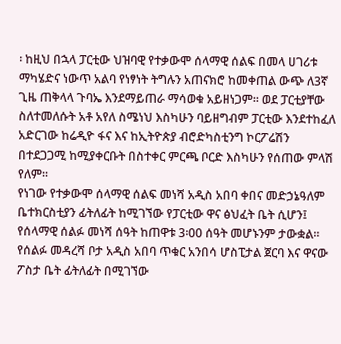፡ ከዚህ በኋላ ፓርቲው ህዝባዊ የተቃውሞ ሰላማዊ ሰልፍ በመላ ሀገሪቱ ማካሄድና ነውጥ አልባ የነፃነት ትግሉን አጠናክሮ ከመቀጠል ውጭ ለ3ኛ ጊዜ ጠቅላላ ጉባኤ እንደማይጠራ ማሳወቁ አይዘነጋም፡፡ ወደ ፓርቲያቸው ስለተመለሱት አቶ አየለ ስሜነህ እስካሁን ባይዘግብም ፓርቲው እንደተከፈለ አድርገው ከሬዲዮ ፋና እና ከኢትዮጵያ ብሮድካስቲንግ ኮርፖሬሽን በተደጋጋሚ ከሚያቀርቡት በስተቀር ምርጫ ቦርድ እስካሁን የሰጠው ምላሽ የለም፡፡
የነገው የተቃውሞ ሰላማዊ ሰልፍ መነሻ አዲስ አበባ ቀበና መድኃኔዓለም ቤተክርስቲያን ፊትለፊት ከሚገኘው የፓርቲው ዋና ፅህፈት ቤት ሲሆን፤ የሰላማዊ ሰልፉ መነሻ ሰዓት ከጠዋቱ 3፡00 ሰዓት መሆኑንም ታውቋል፡፡
የሰልፉ መዳረሻ ቦታ አዲስ አበባ ጥቁር አንበሳ ሆስፒታል ጀርባ እና ዋናው ፖስታ ቤት ፊትለፊት በሚገኘው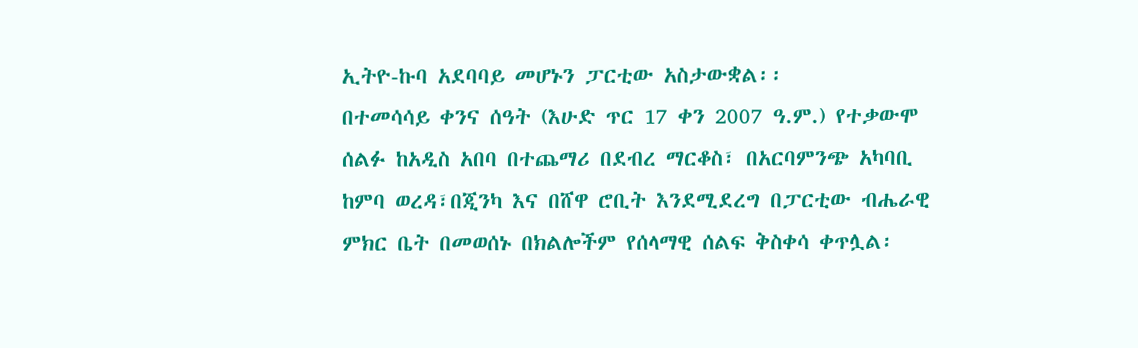ኢትዮ-ኩባ አደባባይ መሆኑን ፓርቲው አስታውቋል፡፡
በተመሳሳይ ቀንና ሰዓት (እሁድ ጥር 17 ቀን 2007 ዓ.ም.) የተቃውሞ ሰልፉ ከአዲስ አበባ በተጨማሪ በደብረ ማርቆስ፣ በአርባምንጭ አካባቢ ከምባ ወረዳ፣በጂንካ እና በሸዋ ሮቢት እንደሚደረግ በፓርቲው ብሔራዊ ምክር ቤት በመወሰኑ በክልሎችም የሰላማዊ ሰልፍ ቅስቀሳ ቀጥሏል፡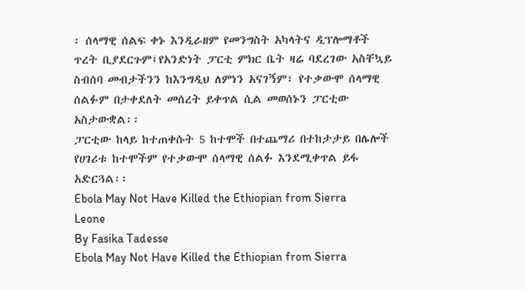፡ ሰላማዊ ሰልፍ ቀኑ እንዲራዘም የመንግስት አካላትና ዲፕሎማቶች ጥረት ቢያደርጉም፤የአንድነት ፓርቲ ምክር ቤት ዛሬ ባደረገው አስቸኳይ ስብሰባ መብታችንን ከእንግዲህ ለምነን አናገኝም፣ የተቃውሞ ሰላማዊ ሰልፉም በታቀደለት መሰረት ይቀጥል ሲል መወሰኑን ፓርቲው አስታውቋል፡፡
ፓርቲው ከላይ ከተጠቀሱት 5 ከተሞች በተጨማሪ በተከታታይ በሌሎች የሀገሪቱ ከተሞችም የተቃውሞ ሰላማዊ ሰልፉ እንደሚቀጥል ይፋ አድርጓል፡፡
Ebola May Not Have Killed the Ethiopian from Sierra Leone
By Fasika Tadesse
Ebola May Not Have Killed the Ethiopian from Sierra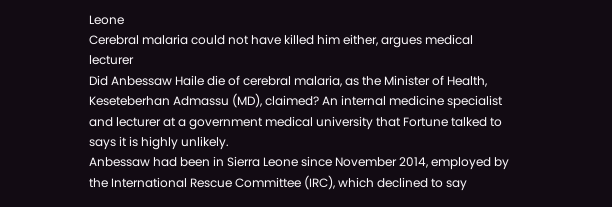Leone
Cerebral malaria could not have killed him either, argues medical lecturer
Did Anbessaw Haile die of cerebral malaria, as the Minister of Health, Keseteberhan Admassu (MD), claimed? An internal medicine specialist and lecturer at a government medical university that Fortune talked to says it is highly unlikely.
Anbessaw had been in Sierra Leone since November 2014, employed by the International Rescue Committee (IRC), which declined to say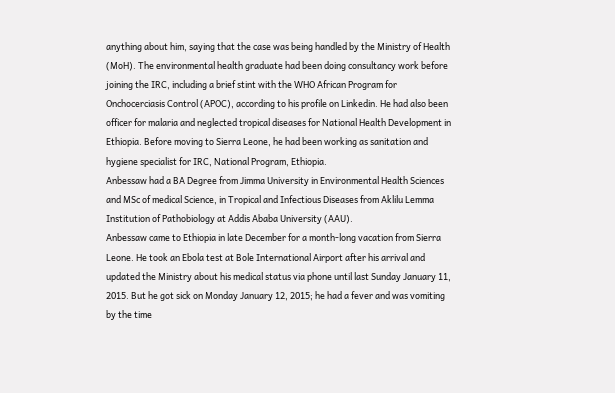anything about him, saying that the case was being handled by the Ministry of Health (MoH). The environmental health graduate had been doing consultancy work before joining the IRC, including a brief stint with the WHO African Program for Onchocerciasis Control (APOC), according to his profile on Linkedin. He had also been officer for malaria and neglected tropical diseases for National Health Development in Ethiopia. Before moving to Sierra Leone, he had been working as sanitation and hygiene specialist for IRC, National Program, Ethiopia.
Anbessaw had a BA Degree from Jimma University in Environmental Health Sciences and MSc of medical Science, in Tropical and Infectious Diseases from Aklilu Lemma Institution of Pathobiology at Addis Ababa University (AAU).
Anbessaw came to Ethiopia in late December for a month-long vacation from Sierra Leone. He took an Ebola test at Bole International Airport after his arrival and updated the Ministry about his medical status via phone until last Sunday January 11, 2015. But he got sick on Monday January 12, 2015; he had a fever and was vomiting by the time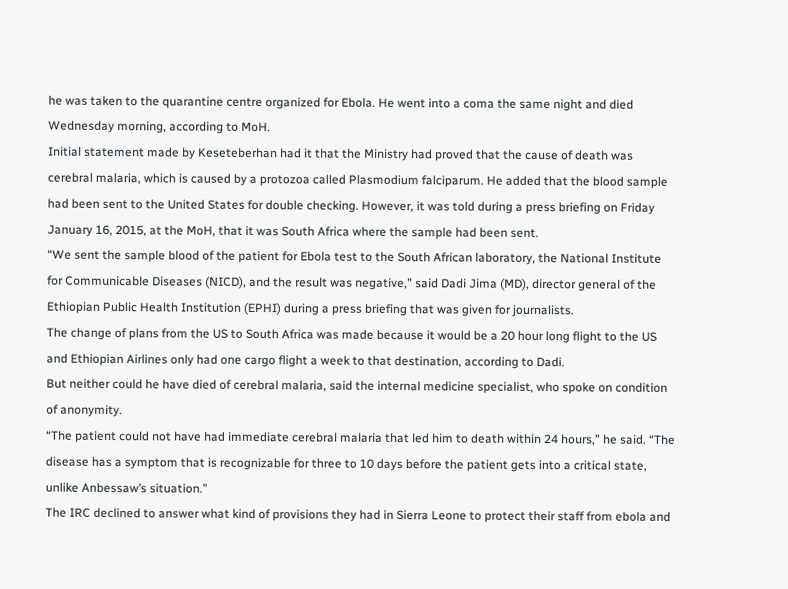he was taken to the quarantine centre organized for Ebola. He went into a coma the same night and died Wednesday morning, according to MoH.
Initial statement made by Keseteberhan had it that the Ministry had proved that the cause of death was cerebral malaria, which is caused by a protozoa called Plasmodium falciparum. He added that the blood sample had been sent to the United States for double checking. However, it was told during a press briefing on Friday January 16, 2015, at the MoH, that it was South Africa where the sample had been sent.
“We sent the sample blood of the patient for Ebola test to the South African laboratory, the National Institute for Communicable Diseases (NICD), and the result was negative,” said Dadi Jima (MD), director general of the Ethiopian Public Health Institution (EPHI) during a press briefing that was given for journalists.
The change of plans from the US to South Africa was made because it would be a 20 hour long flight to the US and Ethiopian Airlines only had one cargo flight a week to that destination, according to Dadi.
But neither could he have died of cerebral malaria, said the internal medicine specialist, who spoke on condition of anonymity.
“The patient could not have had immediate cerebral malaria that led him to death within 24 hours,” he said. “The disease has a symptom that is recognizable for three to 10 days before the patient gets into a critical state, unlike Anbessaw’s situation.”
The IRC declined to answer what kind of provisions they had in Sierra Leone to protect their staff from ebola and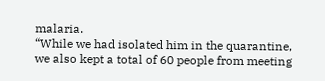malaria.
“While we had isolated him in the quarantine, we also kept a total of 60 people from meeting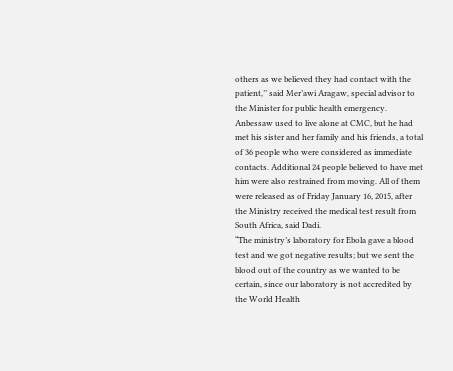others as we believed they had contact with the patient,’’ said Mer’awi Aragaw, special advisor to the Minister for public health emergency.
Anbessaw used to live alone at CMC, but he had met his sister and her family and his friends, a total of 36 people who were considered as immediate contacts. Additional 24 people believed to have met him were also restrained from moving. All of them were released as of Friday January 16, 2015, after the Ministry received the medical test result from South Africa, said Dadi.
“The ministry’s laboratory for Ebola gave a blood test and we got negative results; but we sent the blood out of the country as we wanted to be certain, since our laboratory is not accredited by the World Health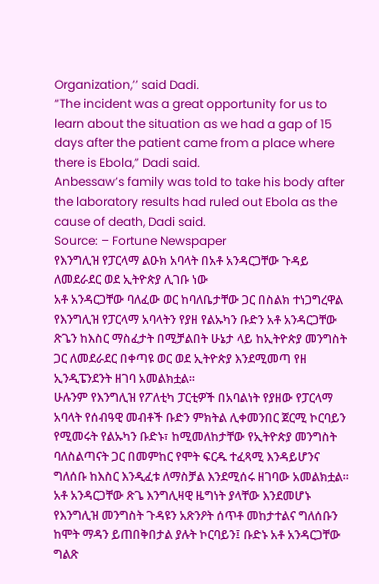Organization,’’ said Dadi.
“The incident was a great opportunity for us to learn about the situation as we had a gap of 15 days after the patient came from a place where there is Ebola,” Dadi said.
Anbessaw’s family was told to take his body after the laboratory results had ruled out Ebola as the cause of death, Dadi said.
Source: – Fortune Newspaper
የእንግሊዝ የፓርላማ ልዑክ አባላት በአቶ አንዳርጋቸው ጉዳይ ለመደራደር ወደ ኢትዮጵያ ሊገቡ ነው
አቶ አንዳርጋቸው ባለፈው ወር ከባለቤታቸው ጋር በስልክ ተነጋግረዋል
የእንግሊዝ የፓርላማ አባላትን የያዘ የልኡካን ቡድን አቶ አንዳርጋቸው ጽጌን ከእስር ማስፈታት በሚቻልበት ሁኔታ ላይ ከኢትዮጵያ መንግስት ጋር ለመደራደር በቀጣዩ ወር ወደ ኢትዮጵያ እንደሚመጣ የዘ ኢንዲፔንደንት ዘገባ አመልክቷል፡፡
ሁሉንም የእንግሊዝ የፖለቲካ ፓርቲዎች በአባልነት የያዘው የፓርላማ አባላት የሰብዓዊ መብቶች ቡድን ምክትል ሊቀመንበር ጀርሚ ኮርባይን የሚመሩት የልኡካን ቡድኑ፣ ከሚመለከታቸው የኢትዮጵያ መንግስት ባለስልጣናት ጋር በመምከር የሞት ፍርዱ ተፈጻሚ እንዳይሆንና ግለሰቡ ከእስር እንዲፈቱ ለማስቻል እንደሚሰሩ ዘገባው አመልክቷል፡፡አቶ አንዳርጋቸው ጽጌ እንግሊዛዊ ዜግነት ያላቸው እንደመሆኑ የእንግሊዝ መንግስት ጉዳዩን አጽንዖት ሰጥቶ መከታተልና ግለሰቡን ከሞት ማዳን ይጠበቅበታል ያሉት ኮርባይን፤ ቡድኑ አቶ አንዳርጋቸው ግልጽ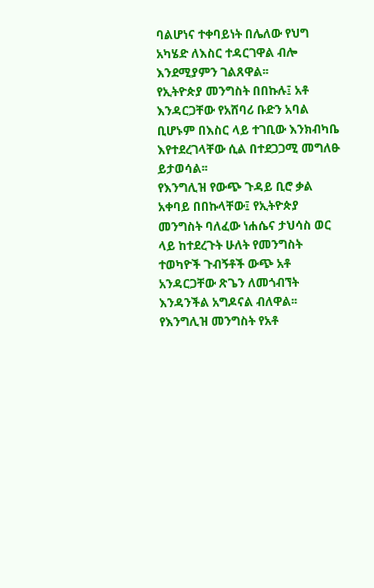ባልሆነና ተቀባይነት በሌለው የህግ አካሄድ ለእስር ተዳርገዋል ብሎ እንደሚያምን ገልጸዋል፡፡
የኢትዮጵያ መንግስት በበኩሉ፤ አቶ እንዳርጋቸው የአሸባሪ ቡድን አባል ቢሆኑም በእስር ላይ ተገቢው እንክብካቤ እየተደረገላቸው ሲል በተደጋጋሚ መግለፁ ይታወሳል፡፡
የእንግሊዝ የውጭ ጉዳይ ቢሮ ቃል አቀባይ በበኩላቸው፤ የኢትዮጵያ መንግስት ባለፈው ነሐሴና ታህሳስ ወር ላይ ከተደረጉት ሁለት የመንግስት ተወካዮች ጉብኝቶች ውጭ አቶ አንዳርጋቸው ጽጌን ለመጎብኘት እንዳንችል አግዶናል ብለዋል፡፡
የእንግሊዝ መንግስት የአቶ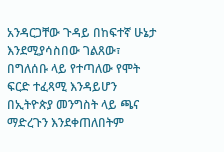አንዳርጋቸው ጉዳይ በከፍተኛ ሁኔታ እንደሚያሳስበው ገልጸው፣ በግለሰቡ ላይ የተጣለው የሞት ፍርድ ተፈጻሚ እንዳይሆን በኢትዮጵያ መንግስት ላይ ጫና ማድረጉን እንደቀጠለበትም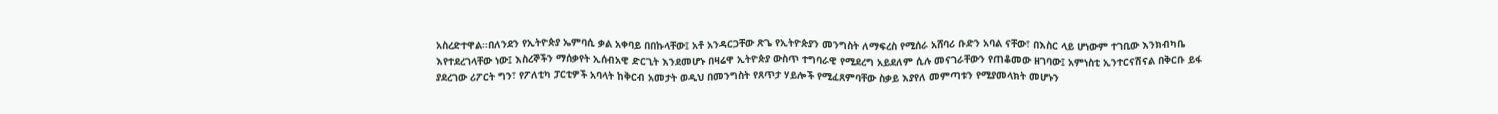አስረድተዋል፡፡በለንደን የኢትዮጵያ ኤምባሲ ቃል አቀባይ በበኩላቸው፤ አቶ አንዳርጋቸው ጽጌ የኢትዮጵያን መንግስት ለማፍረስ የሚሰራ አሸባሪ ቡድን አባል ናቸው፣ በእስር ላይ ሆነውም ተገቢው እንክብካቤ እየተደረገላቸው ነው፤ እስረኞችን ማሰቃየት ኢሰብአዊ ድርጊት እንደመሆኑ በዛሬዋ ኢትዮጵያ ውስጥ ተግባራዊ የሚደረግ አይደለም ሲሉ መናገራቸውን የጠቆመው ዘገባው፤ አምነስቲ ኢንተርናሽናል በቅርቡ ይፋ ያደረገው ሪፖርት ግን፣ የፖለቲካ ፓርቲዎች አባላት ከቅርብ አመታት ወዲህ በመንግስት የጸጥታ ሃይሎች የሚፈጸምባቸው ስቃይ እያየለ መምጣቱን የሚያመላክት መሆኑን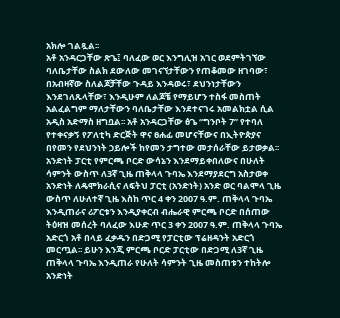አክሎ ገልጿል፡፡
አቶ አንዳርጋቸው ጽጌ፤ ባለፈው ወር እንግሊዝ አገር ወደምትገኘው ባለቤታቸው ስልክ ደውለው መገናኘታቸውን የጠቆመው ዘገባው፣ በአብዛኛው ስለልጆቻቸው ጉዳይ እንዳወሩ፣ ደህንነታቸውን እንደገለጹላቸው፣ እንዲሁም ለልጆቼ የማይሆን ተስፋ መስጠት አልፈልግም ማለታቸውን ባለቤታቸው እንደተናገሩ አመልክቷል ሲል አዲስ አድማስ ዘግቧል፡፡ አቶ አንዳርጋቸው ፅጌ “ግንቦት 7” የተባለ የተቀናቃኝ የፖለቲካ ድርጅት ዋና ፀሐፊ መሆናቸውና በኢትዮጵያና በየመን የደህንነት ኃይሎች ከየመን ታግተው መታሰራቸው ይታወቃል፡፡
አንድነት ፓርቲ የምርጫ ቦርድ ውሳኔን እንደማይቀበለውና በሁለት ሳምንት ውስጥ ለ3ኛ ጊዜ ጠቅላላ ጉባኤ እንደማያደርግ አስታወቀ
አንድነት ለዴሞክራሲና ለፍትህ ፓርቲ (አንድነት) አንድ ወር ባልሞላ ጊዜ ውስጥ ለሁለተኛ ጊዜ እስከ ጥር 4 ቀን 2007 ዓ.ም. ጠቅላላ ጉባኤ እንዲጠራና ሪፖርቱን እንዲያቀርብ ብሔራዊ ምርጫ ቦርድ በሰጠው ትዕዛዝ መሰረት ባለፈው እሁድ ጥር 3 ቀን 2007 ዓ.ም. ጠቅላላ ጉባኤ አድርጎ አቶ በላይ ፈቃዱን በድጋሚ የፓርቲው ፕሬዘዳንት አድርጎ መርጧል፡፡ ይሁን እንጂ ምርጫ ቦርድ ፓርቲው በድጋሚ ለ3ኛ ጊዜ ጠቅላላ ጉባኤ እንዲጠራ የሁለት ሳምንት ጊዜ መስጠቱን ተከትሎ አንድነት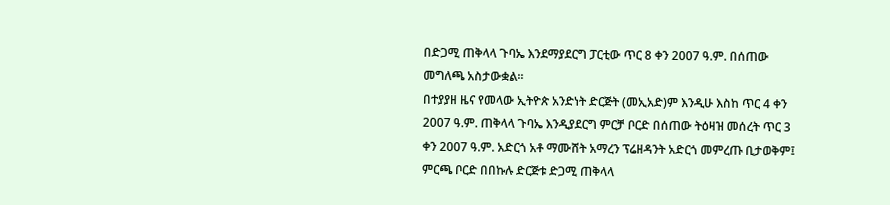በድጋሚ ጠቅላላ ጉባኤ እንደማያደርግ ፓርቲው ጥር 8 ቀን 2007 ዓ.ም. በሰጠው መግለጫ አስታውቋል፡፡
በተያያዘ ዜና የመላው ኢትዮጵ አንድነት ድርጅት (መኢአድ)ም እንዲሁ እስከ ጥር 4 ቀን 2007 ዓ.ም. ጠቅላላ ጉባኤ እንዲያደርግ ምርቻ ቦርድ በሰጠው ትዕዛዝ መሰረት ጥር 3 ቀን 2007 ዓ.ም. አድርጎ አቶ ማሙሸት አማረን ፕሬዘዳንት አድርጎ መምረጡ ቢታወቅም፤ ምርጫ ቦርድ በበኩሉ ድርጅቱ ድጋሚ ጠቅላላ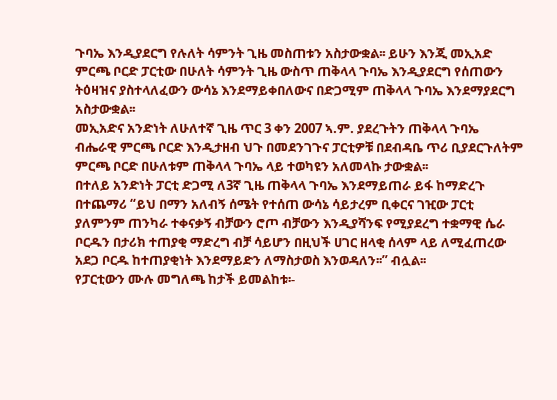ጉባኤ እንዲያደርግ የሉለት ሳምንት ጊዜ መስጠቱን አስታውቋል፡፡ ይሁን እንጂ መኢአድ ምርጫ ቦርድ ፓርቲው በሁለት ሳምንት ጊዜ ውስጥ ጠቅላላ ጉባኤ እንዲያደርግ የሰጠውን ትዕዛዝና ያስተላለፈውን ውሳኔ እንደማይቀበለውና በድጋሚም ጠቅላላ ጉባኤ እንደማያደርግ አስታውቋል፡፡
መኢአድና አንድነት ለሁለተኛ ጊዜ ጥር 3 ቀን 2007 ኣ.ም. ያደረጉትን ጠቅላላ ጉባኤ ብሔራዊ ምርጫ ቦርድ እንዲታዘብ ህጉ በመደንገጉና ፓርቲዎቹ በደብዳቤ ጥሪ ቢያደርጉለትም ምርጫ ቦርድ በሁለቱም ጠቅላላ ጉባኤ ላይ ተወካዩን አለመላኩ ታውቋል፡፡
በተለይ አንድነት ፓርቲ ድጋሚ ለ3ኛ ጊዜ ጠቅላላ ጉባኤ እንደማይጠራ ይፋ ከማድረጉ በተጨማሪ “ይህ በማን አለብኝ ሰሜት የተሰጠ ውሳኔ ሳይታረም ቢቀርና ገዢው ፓርቲ ያለምንም ጠንካራ ተቀናቃኝ ብቻውን ሮጦ ብቻውን እንዲያሻንፍ የሚያደረግ ተቋማዊ ሴራ ቦርዱን በታሪክ ተጠያቂ ማድረግ ብቻ ሳይሆን በዚህች ሀገር ዘላቂ ሰላም ላይ ለሚፈጠረው አደጋ ቦርዱ ከተጠያቂነት እንደማይድን ለማስታወስ እንወዳለን፡፡” ብሏል፡፡
የፓርቲውን ሙሉ መግለጫ ከታች ይመልከቱ፡-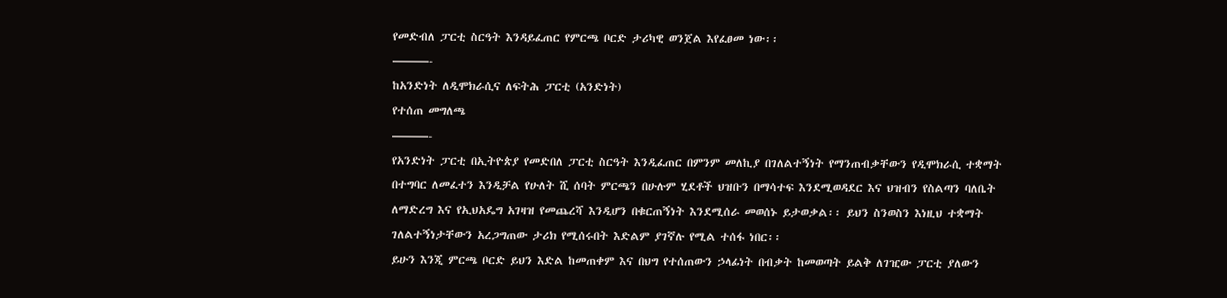የመድብለ ፓርቲ ስርዓት እንዳይፈጠር የምርጫ ቦርድ ታሪካዊ ወንጀል እየፈፀመ ነው፡፡
———-
ከአንድነት ለዲሞክራሲና ለፍትሕ ፓርቲ (አንድነት)
የተሰጠ መግለጫ
———-
የአንድነት ፓርቲ በኢትዮጵያ የመድበለ ፓርቲ ስርዓት እንዲፈጠር በምንም መለኪያ በገለልተኝነት የማንጠብቃቸውን የዲሞክራሲ ተቋማት በተግባር ለመፈተን እንዲቻል የሁለት ሺ ሰባት ምርጫን በሁሉም ሂደቶች ህዝቡን በማሳተፍ እንደሚወዳደር እና ህዝብን የስልጣን ባለቤት ለማድረግ እና የኢህአዴግ አገዛዝ የመጨረሻ እንዲሆን በቁርጠኝነት እንደሚሰራ መወሰኑ ይታወቃል፡፡ ይህን ስንወስን እነዚህ ተቋማት ገለልተኝነታቸውን አረጋግጠው ታሪክ የሚሰሩበት እድልም ያገኛሉ የሚል ተሰፋ ነበር፡፡
ይሁን እንጂ ምርጫ ቦርድ ይህን እድል ከመጠቀም እና በህግ የተሰጠውን ኃላፊነት በብቃት ከመወጣት ይልቅ ለገዢው ፓርቲ ያለውን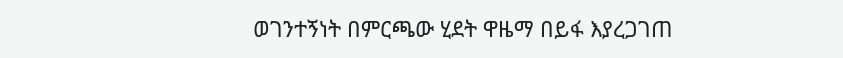ወገንተኝነት በምርጫው ሂደት ዋዜማ በይፋ እያረጋገጠ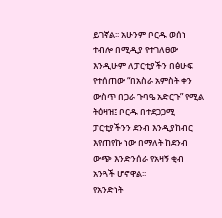ይገኛል፡፡ አሁንም ቦርዱ ወሰነ ተብሎ በሚዲያ የተገለፀው እንዲሁም ለፓርቲያችን በፅሁፍ የተሰጠው “በአስራ አምስት ቀን ውስጥ በጋራ ጉባዔ አድርጉ” የሚል ትዕዛዝ፤ ቦርዱ በተደጋጋሚ ፓርቲያችንን ደንብ እንዲያከብር እየጠየኩ ነው በማለት ከደንብ ውጭ እንድንሰራ የአዛኝ ቂብ አንጓች ሆኖዋል፡፡
የአንድነት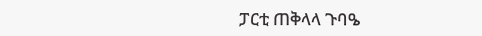ፓርቲ ጠቅላላ ጉባዔ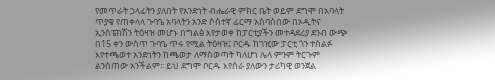የመጥራት ኃላፊትን ያለበት የአንድነት ብሔራዊ ምክር ቤት ወይም ደግሞ በአባላት ጥያቄ የጠቀላላ ጉባዔ አባላትን አንድ ሶስተኛ ፊርማ አስባስበው በኦዲትና ኢንስፔክሽን ትዕዛዝ መሆኑ በግልፅ እየታወቀ ከፓርቲያችን መተዳደሪያ ደንብ ውጭ በ15 ቀን ውስጥ ጉባዔ ጥሩ የሚል ትዕዛዝ፤ ቦርዱ ከገዢው ፓርቲ ጎን ተሰልፉ እየተጫወተ አንድነትን ከጫወታ ለማስወጣት ካለሆነ ሌላ ምንም ትርጉም ልንሰጠው አንችልም፡፡ ይህ ደግሞ ቦርዱ እየሰራ ያለውን ታሪካዊ ወንጀል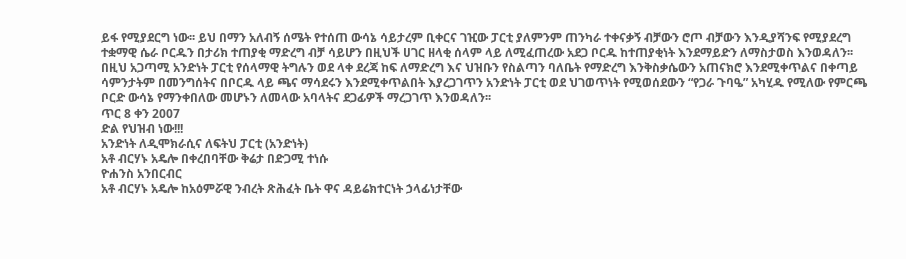ይፋ የሚያደርግ ነው፡፡ ይህ በማን አለብኝ ሰሜት የተሰጠ ውሳኔ ሳይታረም ቢቀርና ገዢው ፓርቲ ያለምንም ጠንካራ ተቀናቃኝ ብቻውን ሮጦ ብቻውን እንዲያሻንፍ የሚያደረግ ተቋማዊ ሴራ ቦርዱን በታሪክ ተጠያቂ ማድረግ ብቻ ሳይሆን በዚህች ሀገር ዘላቂ ሰላም ላይ ለሚፈጠረው አደጋ ቦርዱ ከተጠያቂነት እንደማይድን ለማስታወስ እንወዳለን፡፡
በዚህ አጋጣሚ አንድነት ፓርቲ የሰላማዊ ትግሉን ወደ ላቀ ደረጃ ከፍ ለማድረግ እና ህዝቡን የስልጣን ባለቤት የማድረግ እንቅስቃሴውን አጠናክሮ እንደሚቀጥልና በቀጣይ ሳምንታትም በመንግሰትና በቦርዱ ላይ ጫና ማሳደሩን እንደሚቀጥልበት እያረጋገጥን አንድነት ፓርቲ ወደ ህገወጥነት የሚወሰደውን “የጋራ ጉባዔ” አካሂዱ የሚለው የምርጫ ቦርድ ውሳኔ የማንቀበለው መሆኑን ለመላው አባላትና ደጋፊዎች ማረጋገጥ እንወዳለን፡፡
ጥር 8 ቀን 2007
ድል የህዝብ ነው!!!
አንድነት ለዲሞክራሲና ለፍትህ ፓርቲ (አንድነት)
አቶ ብርሃኑ አዴሎ በቀረበባቸው ቅሬታ በድጋሚ ተነሱ
ዮሐንስ አንበርብር
አቶ ብርሃኑ አዴሎ ከአዕምሯዊ ንብረት ጽሕፈት ቤት ዋና ዳይሬክተርነት ኃላፊነታቸው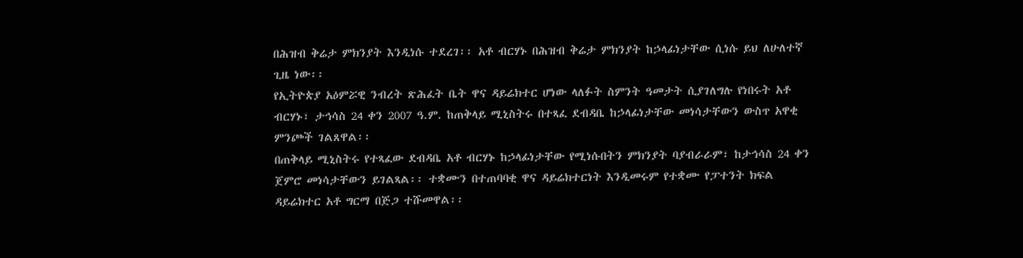በሕዝብ ቅሬታ ምክንያት እንዲነሱ ተደረገ፡፡ አቶ ብርሃኑ በሕዝብ ቅሬታ ምክንያት ከኃላፊነታቸው ሲነሱ ይህ ለሁለተኛ ጊዜ ነው፡፡
የኢትዮጵያ አዕምሯዊ ንብረት ጽሕፈት ቤት ዋና ዳይሬክተር ሆነው ላለፉት ስምንት ዓመታት ሲያገለግሉ የነበሩት አቶ ብርሃኑ፣ ታኅሳስ 24 ቀን 2007 ዓ.ም. ከጠቅላይ ሚኒስትሩ በተጻፈ ደብዳቤ ከኃላፊነታቸው መነሳታቸውን ውስጥ አዋቂ ምንጮች ገልጸዋል፡፡
በጠቅላይ ሚኒስትሩ የተጻፈው ደብዳቤ አቶ ብርሃኑ ከኃላፊነታቸው የሚነሱበትን ምክንያት ባያብራራም፣ ከታኅሳስ 24 ቀን ጀምሮ መነሳታቸውን ይገልጻል፡፡ ተቋሙን በተጠባባቂ ዋና ዳይሬክተርነት እንዲመሩም የተቋሙ የፓተንት ክፍል ዳይሬክተር አቶ ግርማ በጅጋ ተሹመዋል፡፡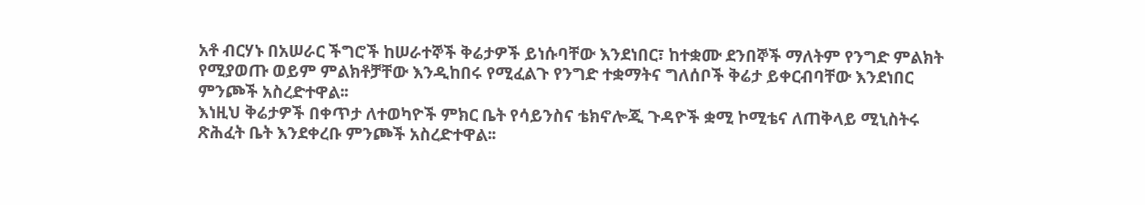አቶ ብርሃኑ በአሠራር ችግሮች ከሠራተኞች ቅሬታዎች ይነሱባቸው እንደነበር፣ ከተቋሙ ደንበኞች ማለትም የንግድ ምልክት የሚያወጡ ወይም ምልክቶቻቸው እንዲከበሩ የሚፈልጉ የንግድ ተቋማትና ግለሰቦች ቅሬታ ይቀርብባቸው እንደነበር ምንጮች አስረድተዋል፡፡
እነዚህ ቅሬታዎች በቀጥታ ለተወካዮች ምክር ቤት የሳይንስና ቴክኖሎጂ ጉዳዮች ቋሚ ኮሚቴና ለጠቅላይ ሚኒስትሩ ጽሕፈት ቤት እንደቀረቡ ምንጮች አስረድተዋል፡፡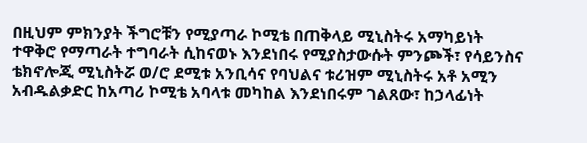በዚህም ምክንያት ችግሮቹን የሚያጣራ ኮሚቴ በጠቅላይ ሚኒስትሩ አማካይነት ተዋቅሮ የማጣራት ተግባራት ሲከናወኑ እንደነበሩ የሚያስታውሱት ምንጮች፣ የሳይንስና ቴክኖሎጂ ሚኒስትሯ ወ/ሮ ደሚቱ አንቢሳና የባህልና ቱሪዝም ሚኒስትሩ አቶ አሚን አብዱልቃድር ከአጣሪ ኮሚቴ አባላቱ መካከል እንደነበሩም ገልጸው፣ ከኃላፊነት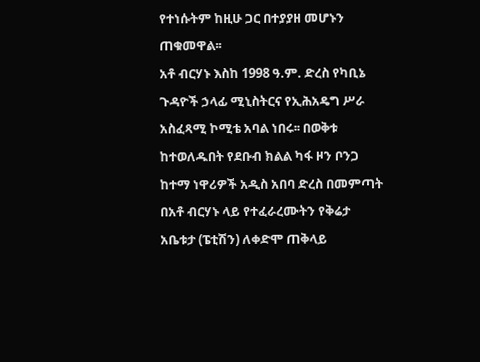የተነሱትም ከዚሁ ጋር በተያያዘ መሆኑን ጠቁመዋል፡፡
አቶ ብርሃኑ እስከ 1998 ዓ.ም. ድረስ የካቢኔ ጉዳዮች ኃላፊ ሚኒስትርና የኢሕአዴግ ሥራ አስፈጻሚ ኮሚቴ አባል ነበሩ፡፡ በወቅቱ ከተወለዱበት የደቡብ ክልል ካፋ ዞን ቦንጋ ከተማ ነዋሪዎች አዲስ አበባ ድረስ በመምጣት በአቶ ብርሃኑ ላይ የተፈራረሙትን የቅሬታ አቤቱታ (ፔቲሽን) ለቀድሞ ጠቅላይ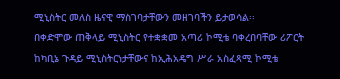ሚኒስትር መለስ ዜናዊ ማስገባታቸውን መዘገባችን ይታወሳል፡፡
በቀድሞው ጠቅላይ ሚኒስትር የተቋቋመ አጣሪ ኮሚቴ ባቀረበባቸው ሪፖርት ከካቢኔ ጉዳይ ሚኒስትርነታቸውና ከኢሕአዴግ ሥራ አስፈጻሚ ኮሚቴ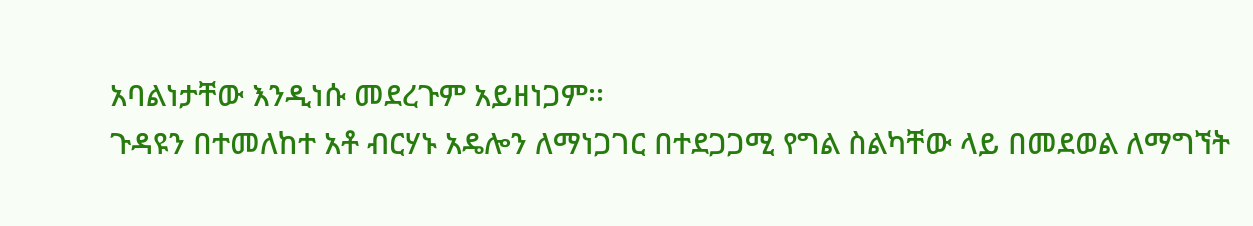አባልነታቸው እንዲነሱ መደረጉም አይዘነጋም፡፡
ጉዳዩን በተመለከተ አቶ ብርሃኑ አዴሎን ለማነጋገር በተደጋጋሚ የግል ስልካቸው ላይ በመደወል ለማግኘት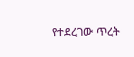የተደረገው ጥረት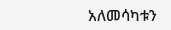አለመሳካቱን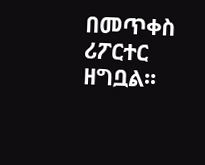በመጥቀስ ሪፖርተር ዘግቧል፡፡